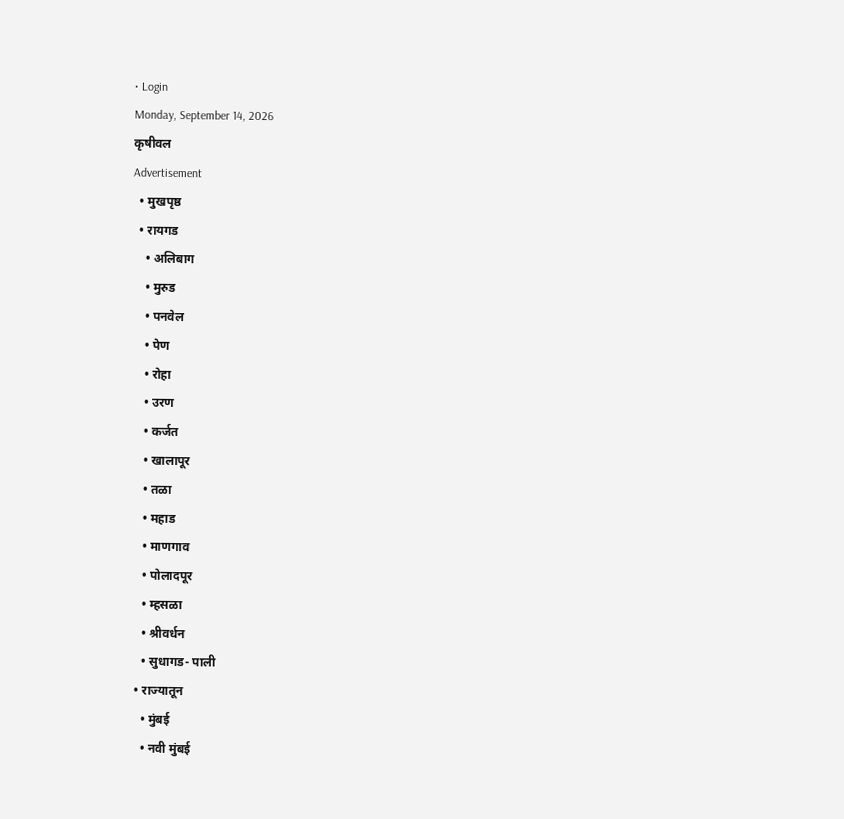• Login
Monday, September 14, 2026
कृषीवल
Advertisement
  • मुखपृष्ठ
  • रायगड
    • अलिबाग
    • मुरुड
    • पनवेल
    • पेण
    • रोहा
    • उरण
    • कर्जत
    • खालापूर
    • तळा
    • महाड
    • माणगाव
    • पोलादपूर
    • म्हसळा
    • श्रीवर्धन
    • सुधागड- पाली
  • राज्यातून
    • मुंबई
    • नवी मुंबई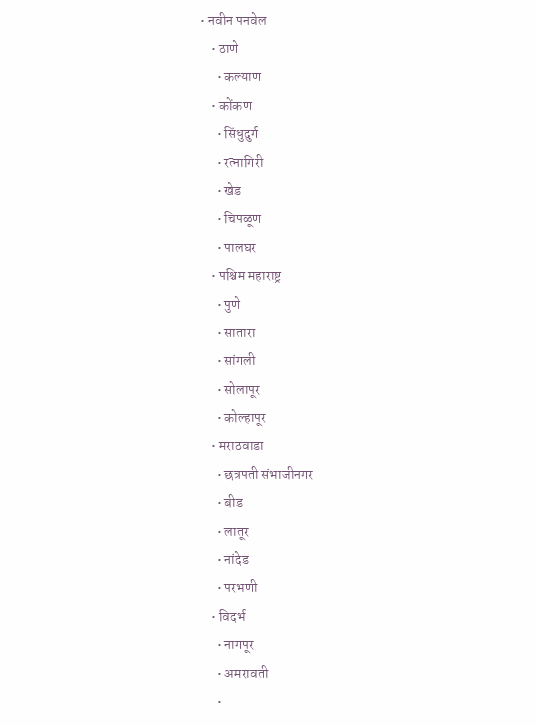• नवीन पनवेल
    • ठाणे
      • कल्याण
    • कोंकण
      • सिंधुदुर्ग
      • रत्नागिरी
      • खेड
      • चिपळूण
      • पालघर
    • पश्चिम महाराष्ट्र
      • पुणे
      • सातारा
      • सांगली
      • सोलापूर
      • कोल्हापूर
    • मराठवाडा
      • छत्रपती संभाजीनगर
      • बीड
      • लातूर
      • नांदेड
      • परभणी
    • विदर्भ
      • नागपूर
      • अमरावती
      •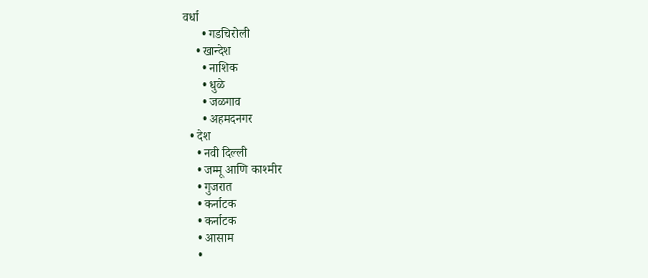वर्धा
      • गडचिरोली
    • खान्देश
      • नाशिक
      • धुळे
      • जळगाव
      • अहमदनगर
  • देश
    • नवी दिल्ली
    • जम्मू आणि काश्मीर
    • गुजरात
    • कर्नाटक
    • कर्नाटक
    • आसाम
    •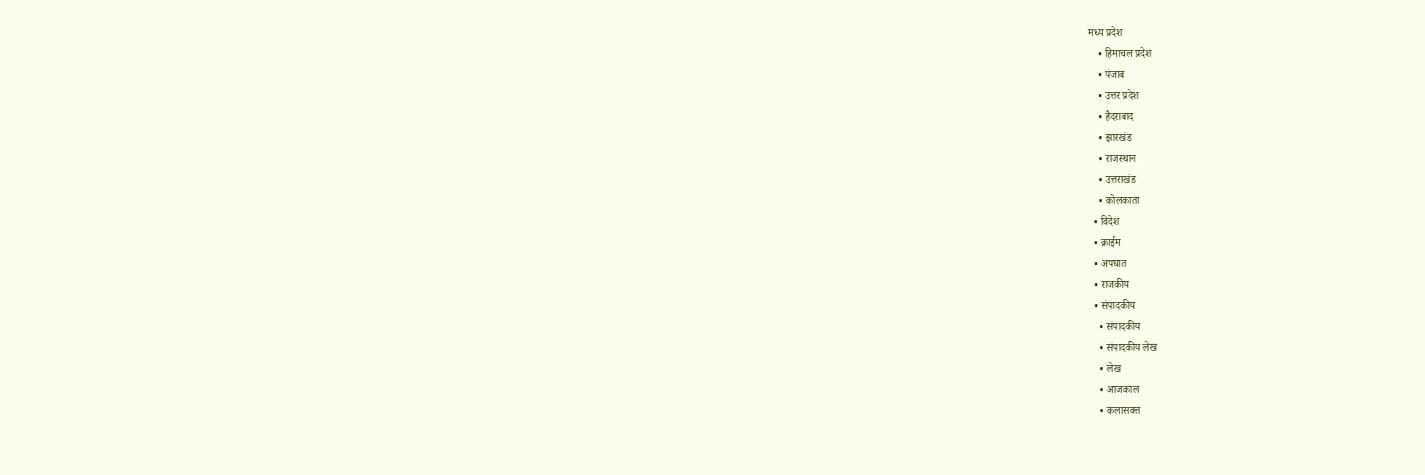मध्य प्रदेश
    • हिमाचल प्रदेश
    • पंजाब
    • उत्तर प्रदेश
    • हैदराबाद
    • झारखंड
    • राजस्थान
    • उत्तराखंड
    • कोलकाता
  • विदेश
  • क्राईम
  • अपघात
  • राजकीय
  • संपादकीय
    • संपादकीय
    • संपादकीय लेख
    • लेख
    • आजकाल
    • कलासक्त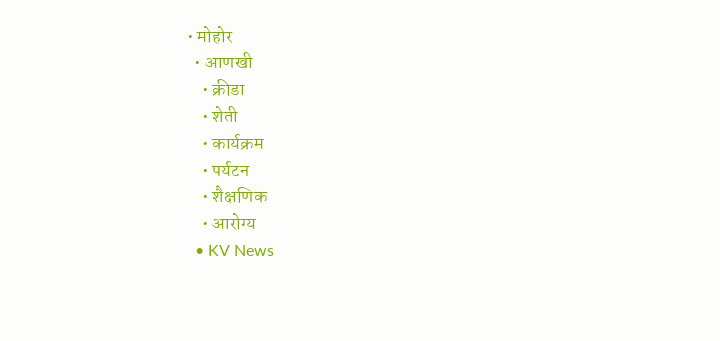• मोहोर
  • आणखी
    • क्रीडा
    • शेती
    • कार्यक्रम
    • पर्यटन
    • शैक्षणिक
    • आरोग्य
  • KV News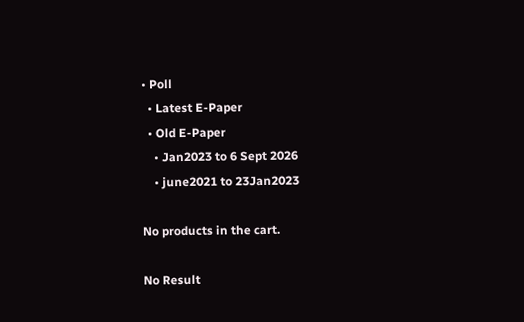• Poll
  • Latest E-Paper
  • Old E-Paper
    • Jan2023 to 6 Sept 2026
    • june2021 to 23Jan2023

No products in the cart.

No Result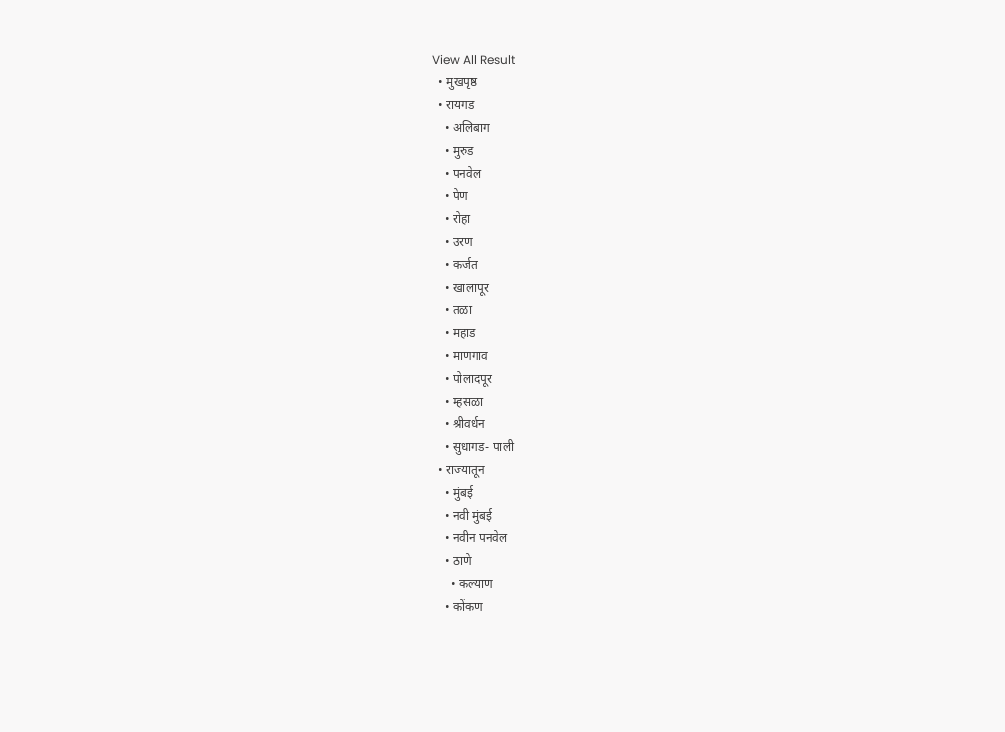View All Result
  • मुखपृष्ठ
  • रायगड
    • अलिबाग
    • मुरुड
    • पनवेल
    • पेण
    • रोहा
    • उरण
    • कर्जत
    • खालापूर
    • तळा
    • महाड
    • माणगाव
    • पोलादपूर
    • म्हसळा
    • श्रीवर्धन
    • सुधागड- पाली
  • राज्यातून
    • मुंबई
    • नवी मुंबई
    • नवीन पनवेल
    • ठाणे
      • कल्याण
    • कोंकण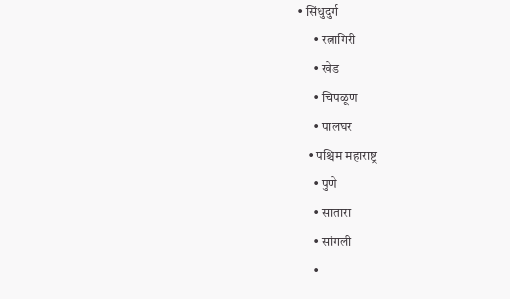• सिंधुदुर्ग
      • रत्नागिरी
      • खेड
      • चिपळूण
      • पालघर
    • पश्चिम महाराष्ट्र
      • पुणे
      • सातारा
      • सांगली
      •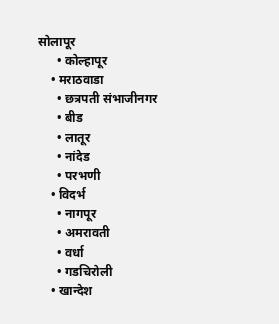सोलापूर
      • कोल्हापूर
    • मराठवाडा
      • छत्रपती संभाजीनगर
      • बीड
      • लातूर
      • नांदेड
      • परभणी
    • विदर्भ
      • नागपूर
      • अमरावती
      • वर्धा
      • गडचिरोली
    • खान्देश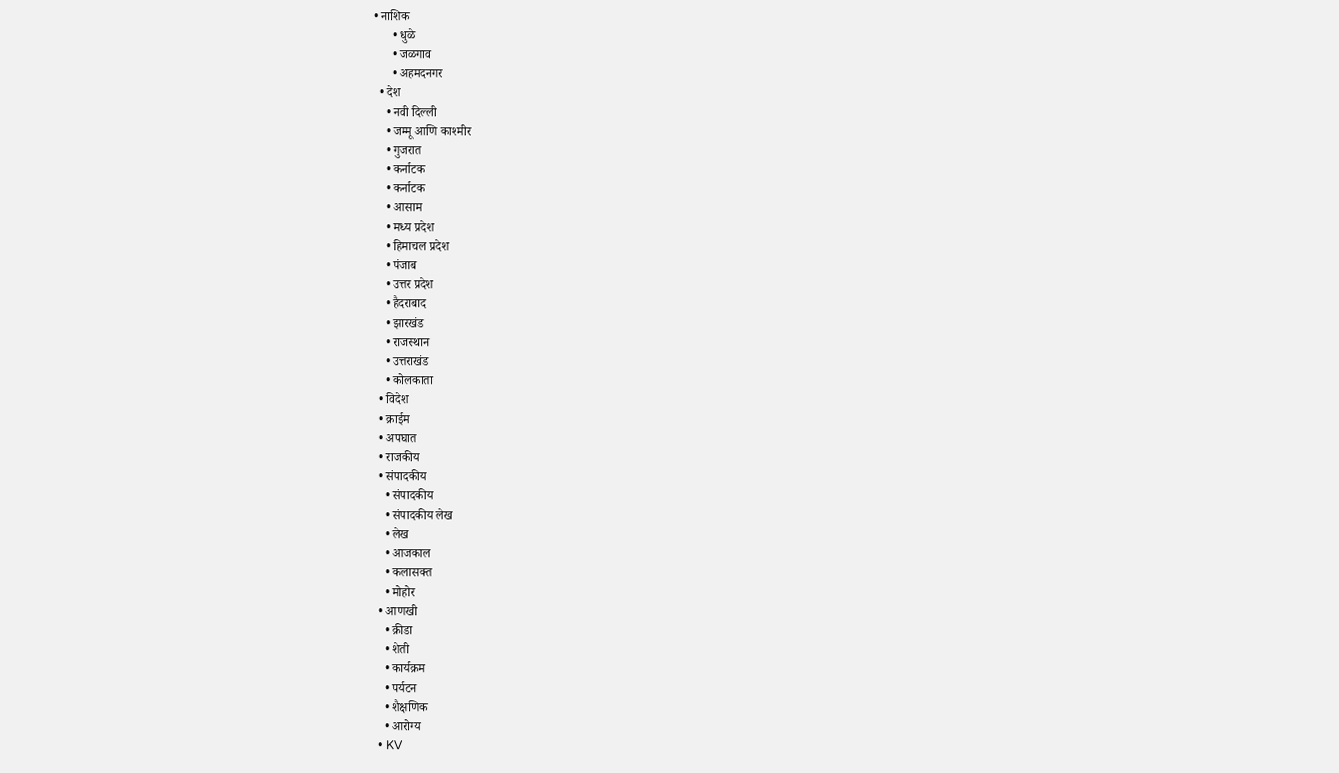• नाशिक
      • धुळे
      • जळगाव
      • अहमदनगर
  • देश
    • नवी दिल्ली
    • जम्मू आणि काश्मीर
    • गुजरात
    • कर्नाटक
    • कर्नाटक
    • आसाम
    • मध्य प्रदेश
    • हिमाचल प्रदेश
    • पंजाब
    • उत्तर प्रदेश
    • हैदराबाद
    • झारखंड
    • राजस्थान
    • उत्तराखंड
    • कोलकाता
  • विदेश
  • क्राईम
  • अपघात
  • राजकीय
  • संपादकीय
    • संपादकीय
    • संपादकीय लेख
    • लेख
    • आजकाल
    • कलासक्त
    • मोहोर
  • आणखी
    • क्रीडा
    • शेती
    • कार्यक्रम
    • पर्यटन
    • शैक्षणिक
    • आरोग्य
  • KV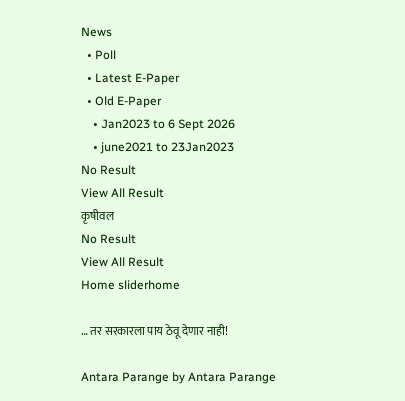News
  • Poll
  • Latest E-Paper
  • Old E-Paper
    • Jan2023 to 6 Sept 2026
    • june2021 to 23Jan2023
No Result
View All Result
कृषीवल
No Result
View All Result
Home sliderhome

… तर सरकारला पाय ठेवू देणार नाही!

Antara Parange by Antara Parange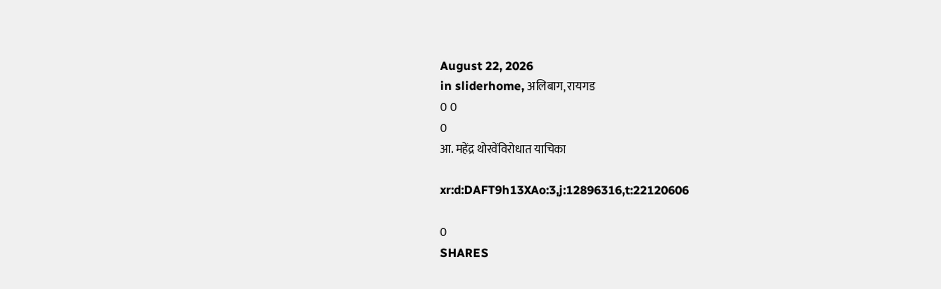August 22, 2026
in sliderhome, अलिबाग, रायगड
0 0
0
आ. महेंद्र थोरवेंविरोधात याचिका

xr:d:DAFT9h13XAo:3,j:12896316,t:22120606

0
SHARES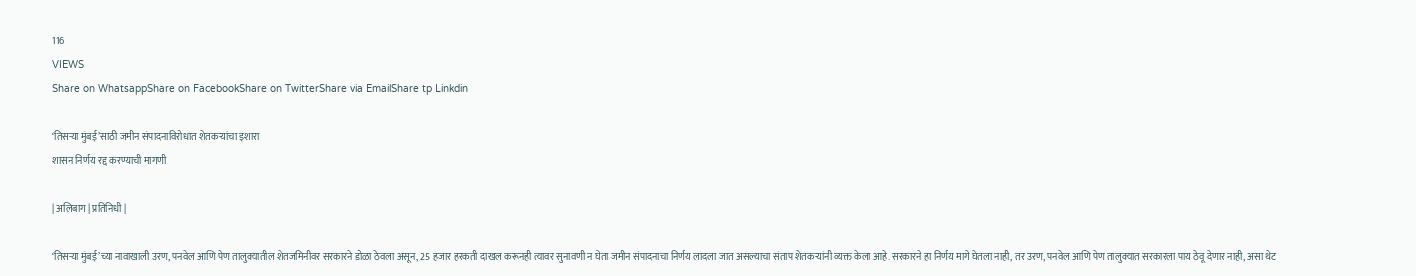116
VIEWS
Share on WhatsappShare on FacebookShare on TwitterShare via EmailShare tp Linkdin

‘तिसऱ्या मुंबई‌’साठी जमीन संपादनाविरोधात शेतकऱ्यांचा इशारा
शासन निर्णय रद्द करण्याची मागणी

| अलिबाग | प्रतिनिधी |

‘तिसऱ्या मुंबई‌’च्या नावाखाली उरण, पनवेल आणि पेण तालुक्यातील शेतजमिनीवर सरकारने डोळा ठेवला असून, 25 हजार हरकती दाखल करूनही त्यावर सुनावणी न घेता जमीन संपादनाचा निर्णय लादला जात असल्याचा संताप शेतकऱ्यांनी व्यक्त केला आहे. सरकारने हा निर्णय मागे घेतला नाही, तर उरण, पनवेल आणि पेण तालुक्यात सरकारला पाय ठेवू देणार नाही, असा थेट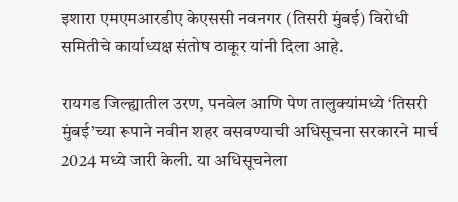इशारा एमएमआरडीए केएससी नवनगर (तिसरी मुंबई) विरोधी समितीचे कार्याध्यक्ष संतोष ठाकूर यांनी दिला आहे.

रायगड जिल्ह्यातील उरण, पनवेल आणि पेण तालुक्यांमध्ये ‌‘तिसरी मुंबई‌’च्या रूपाने नवीन शहर वसवण्याची अधिसूचना सरकारने मार्च 2024 मध्ये जारी केली. या अधिसूचनेला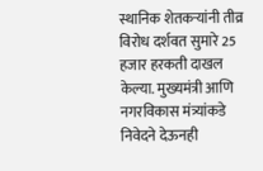स्थानिक शेतकऱ्यांनी तीव्र विरोध दर्शवत सुमारे 25 हजार हरकती दाखल केल्या. मुख्यमंत्री आणि नगरविकास मंत्र्यांकडे निवेदने देऊनही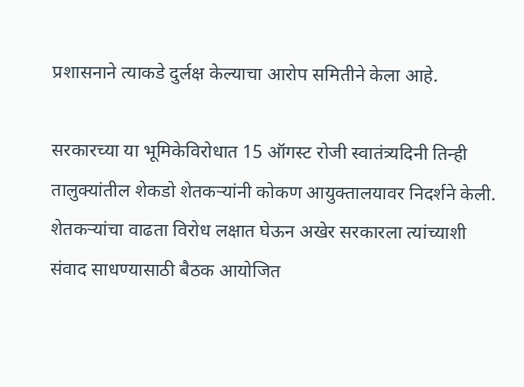प्रशासनाने त्याकडे दुर्लक्ष केल्याचा आरोप समितीने केला आहे.

सरकारच्या या भूमिकेविरोधात 15 ऑगस्ट रोजी स्वातंत्र्यदिनी तिन्ही तालुक्यांतील शेकडो शेतकऱ्यांनी कोकण आयुक्तालयावर निदर्शने केली. शेतकऱ्यांचा वाढता विरोध लक्षात घेऊन अखेर सरकारला त्यांच्याशी संवाद साधण्यासाठी बैठक आयोजित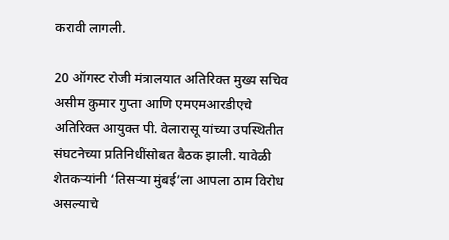करावी लागली.

20 ऑगस्ट रोजी मंत्रालयात अतिरिक्त मुख्य सचिव असीम कुमार गुप्ता आणि एमएमआरडीएचे अतिरिक्त आयुक्त पी. वेलारासू यांच्या उपस्थितीत संघटनेच्या प्रतिनिधींसोबत बैठक झाली. यावेळी शेतकऱ्यांनी ‌‘तिसऱ्या मुंबई‌’ला आपला ठाम विरोध असल्याचे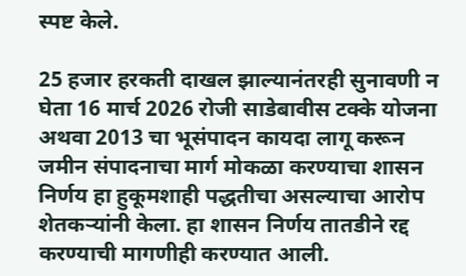स्पष्ट केले.

25 हजार हरकती दाखल झाल्यानंतरही सुनावणी न घेता 16 मार्च 2026 रोजी साडेबावीस टक्के योजना अथवा 2013 चा भूसंपादन कायदा लागू करून जमीन संपादनाचा मार्ग मोकळा करण्याचा शासन निर्णय हा हुकूमशाही पद्धतीचा असल्याचा आरोप शेतकऱ्यांनी केला. हा शासन निर्णय तातडीने रद्द करण्याची मागणीही करण्यात आली.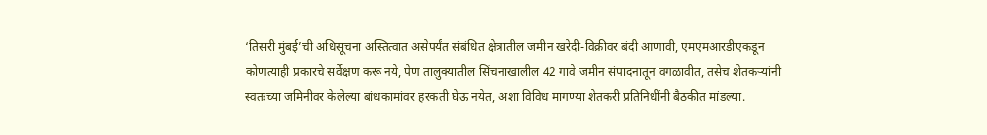‘तिसरी मुंबई‌’ची अधिसूचना अस्तित्वात असेपर्यंत संबंधित क्षेत्रातील जमीन खरेदी-विक्रीवर बंदी आणावी, एमएमआरडीएकडून कोणत्याही प्रकारचे सर्वेक्षण करू नये, पेण तालुक्यातील सिंचनाखालील 42 गावे जमीन संपादनातून वगळावीत, तसेच शेतकऱ्यांनी स्वतःच्या जमिनीवर केलेल्या बांधकामांवर हरकती घेऊ नयेत, अशा विविध मागण्या शेतकरी प्रतिनिधींनी बैठकीत मांडल्या.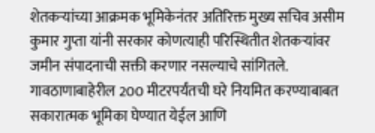शेतकऱ्यांच्या आक्रमक भूमिकेनंतर अतिरिक्त मुख्य सचिव असीम कुमार गुप्ता यांनी सरकार कोणत्याही परिस्थितीत शेतकऱ्यांवर जमीन संपादनाची सक्ती करणार नसल्याचे सांगितले. गावठाणाबाहेरील 200 मीटरपर्यंतची घरे नियमित करण्याबाबत सकारात्मक भूमिका घेण्यात येईल आणि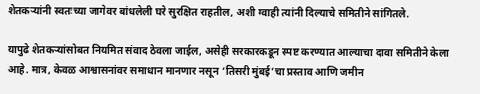शेतकऱ्यांनी स्वतःच्या जागेवर बांधलेली घरे सुरक्षित राहतील, अशी ग्वाही त्यांनी दिल्याचे समितीने सांगितले.

यापुढे शेतकऱ्यांसोबत नियमित संवाद ठेवला जाईल, असेही सरकारकडून स्पष्ट करण्यात आल्याचा दावा समितीने केला आहे. मात्र, केवळ आश्वासनांवर समाधान मानणार नसून ‌‘तिसरी मुंबई‌’चा प्रस्ताव आणि जमीन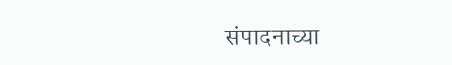संपादनाच्या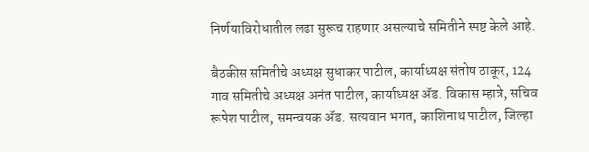निर्णयाविरोधातील लढा सुरूच राहणार असल्याचे समितीने स्पष्ट केले आहे.

बैठकीस समितीचे अध्यक्ष सुधाकर पाटील, कार्याध्यक्ष संतोष ठाकूर, 124 गाव समितीचे अध्यक्ष अनंत पाटील, कार्याध्यक्ष ॲड. विकास म्हात्रे, सचिव रूपेश पाटील, समन्वयक ॲड. सत्यवान भगत, काशिनाथ पाटील, जिल्हा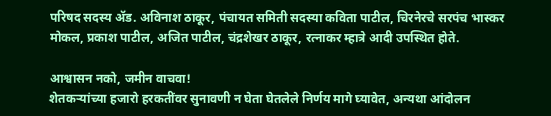परिषद सदस्य ॲड. अविनाश ठाकूर, पंचायत समिती सदस्या कविता पाटील, चिरनेरचे सरपंच भास्कर मोकल, प्रकाश पाटील, अजित पाटील, चंद्रशेखर ठाकूर, रत्नाकर म्हात्रे आदी उपस्थित होते.

आश्वासन नको, जमीन वाचवा!
शेतकऱ्यांच्या हजारो हरकतींवर सुनावणी न घेता घेतलेले निर्णय मागे घ्यावेत, अन्यथा आंदोलन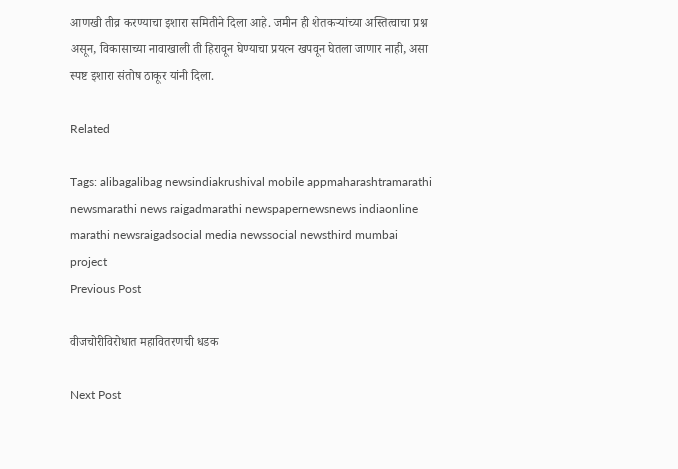आणखी तीव्र करण्याचा इशारा समितीने दिला आहे. जमीन ही शेतकऱ्यांच्या अस्तित्वाचा प्रश्न असून, विकासाच्या नावाखाली ती हिरावून घेण्याचा प्रयत्न खपवून घेतला जाणार नाही, असा स्पष्ट इशारा संतोष ठाकूर यांनी दिला.

Related

Tags: alibagalibag newsindiakrushival mobile appmaharashtramarathi newsmarathi news raigadmarathi newspapernewsnews indiaonline marathi newsraigadsocial media newssocial newsthird mumbai project
Previous Post

वीजचोरीविरोधात महावितरणची धडक

Next Post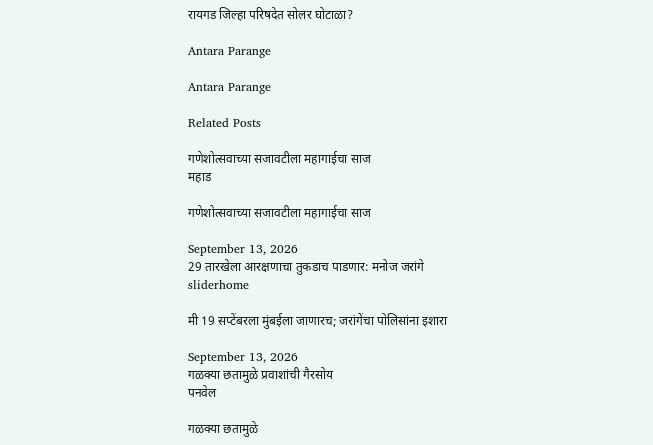रायगड जिल्हा परिषदेत सोलर घोटाळा?

Antara Parange

Antara Parange

Related Posts

गणेशोत्सवाच्या सजावटीला महागाईचा साज
महाड

गणेशोत्सवाच्या सजावटीला महागाईचा साज

September 13, 2026
29 तारखेला आरक्षणाचा तुकडाच पाडणार: मनोज जरांगे
sliderhome

मी 19 सप्टेंबरला मुंबईला जाणारच; जरांगेंचा पोलिसांना इशारा

September 13, 2026
गळक्या छतामुळे प्रवाशांची गैरसोय
पनवेल

गळक्या छतामुळे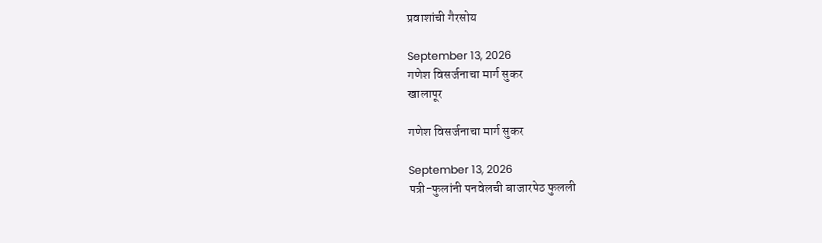प्रवाशांची गैरसोय

September 13, 2026
गणेश विसर्जनाचा मार्ग सुकर
खालापूर

गणेश विसर्जनाचा मार्ग सुकर

September 13, 2026
पत्री-फुलांनी पनवेलची बाजारपेठ फुलली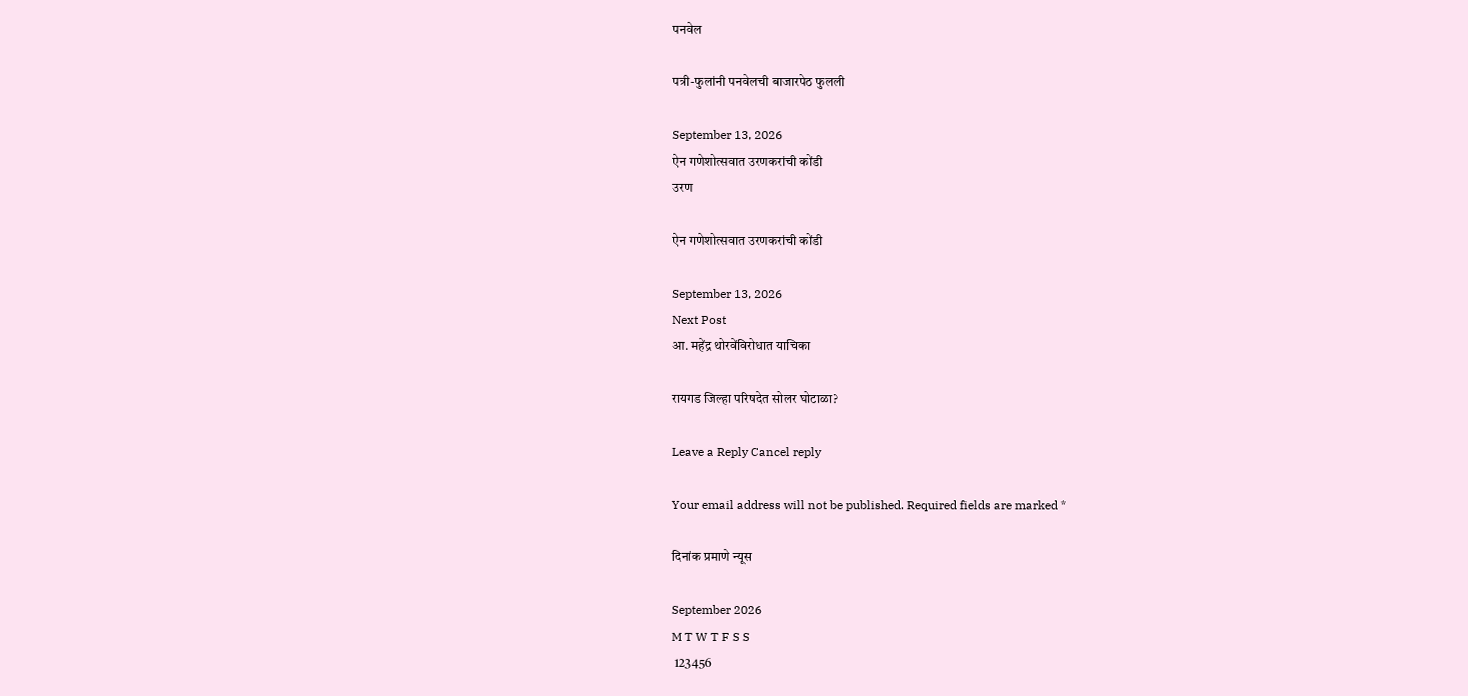पनवेल

पत्री-फुलांनी पनवेलची बाजारपेठ फुलली

September 13, 2026
ऐन गणेशोत्सवात उरणकरांची कोंडी
उरण

ऐन गणेशोत्सवात उरणकरांची कोंडी

September 13, 2026
Next Post
आ. महेंद्र थोरवेंविरोधात याचिका

रायगड जिल्हा परिषदेत सोलर घोटाळा?

Leave a Reply Cancel reply

Your email address will not be published. Required fields are marked *

दिनांक प्रमाणे न्यूस

September 2026
M T W T F S S
 123456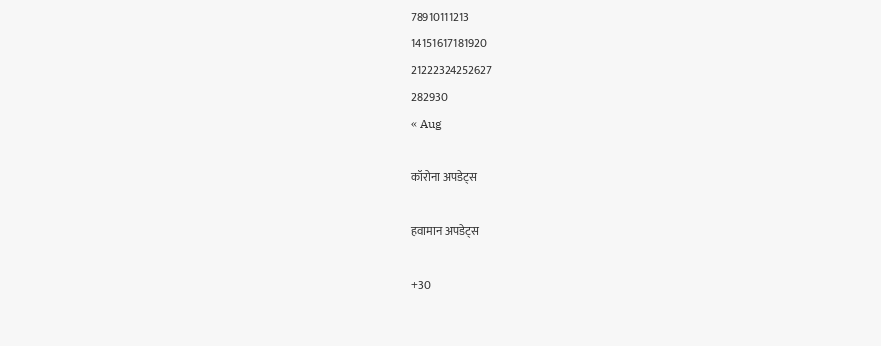78910111213
14151617181920
21222324252627
282930
« Aug

कॉरोना अपडेट्स

हवामान अपडेट्स

+30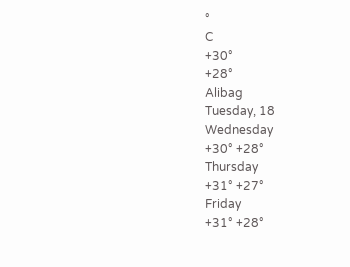°
C
+30°
+28°
Alibag
Tuesday, 18
Wednesday
+30° +28°
Thursday
+31° +27°
Friday
+31° +28°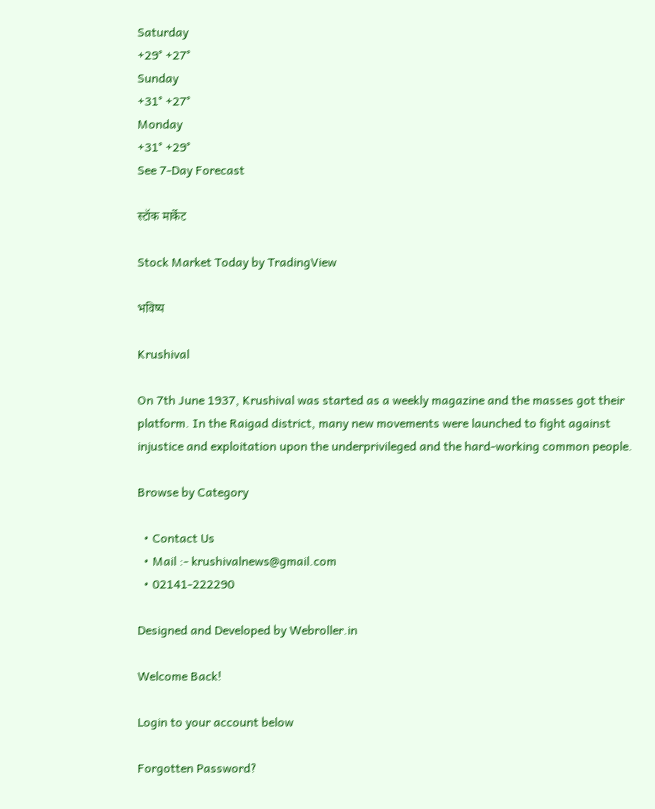Saturday
+29° +27°
Sunday
+31° +27°
Monday
+31° +29°
See 7-Day Forecast

स्टॉक मार्केट

Stock Market Today by TradingView

भविष्य

Krushival

On 7th June 1937, Krushival was started as a weekly magazine and the masses got their platform. In the Raigad district, many new movements were launched to fight against injustice and exploitation upon the underprivileged and the hard-working common people.

Browse by Category

  • Contact Us
  • Mail :- krushivalnews@gmail.com
  • 02141-222290

Designed and Developed by Webroller.in

Welcome Back!

Login to your account below

Forgotten Password?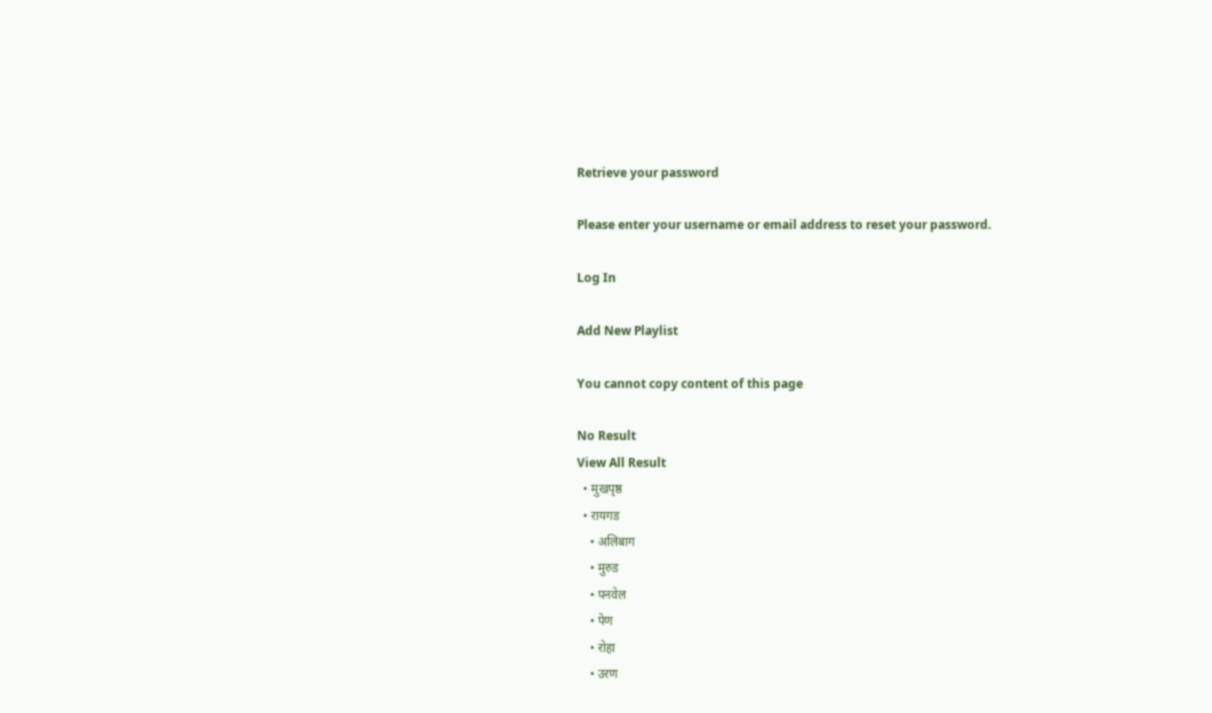Retrieve your password

Please enter your username or email address to reset your password.

Log In

Add New Playlist

You cannot copy content of this page

No Result
View All Result
  • मुखपृष्ठ
  • रायगड
    • अलिबाग
    • मुरुड
    • पनवेल
    • पेण
    • रोहा
    • उरण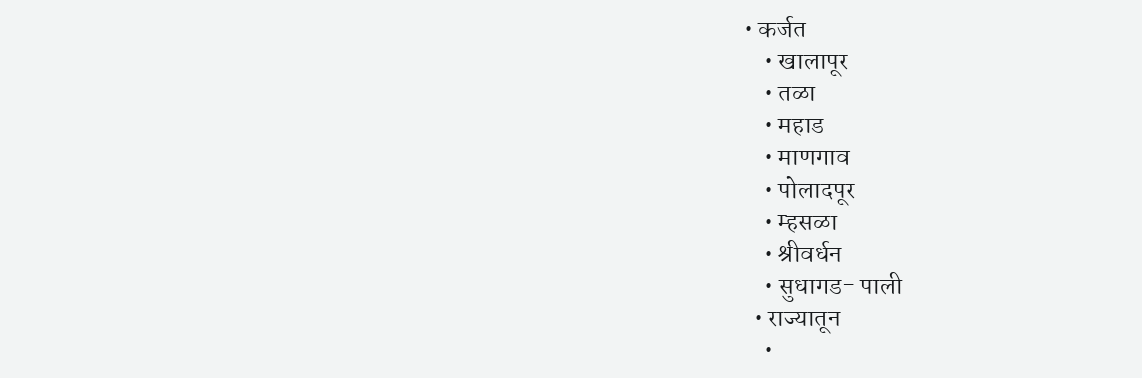• कर्जत
    • खालापूर
    • तळा
    • महाड
    • माणगाव
    • पोलादपूर
    • म्हसळा
    • श्रीवर्धन
    • सुधागड- पाली
  • राज्यातून
    •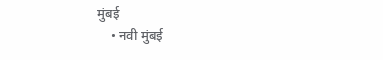मुंबई
    • नवी मुंबई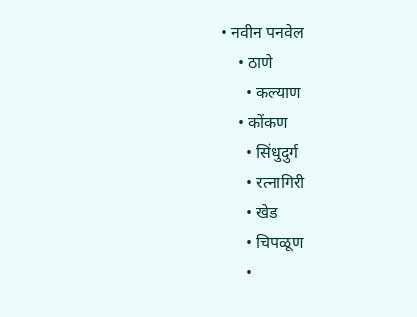• नवीन पनवेल
    • ठाणे
      • कल्याण
    • कोंकण
      • सिंधुदुर्ग
      • रत्नागिरी
      • खेड
      • चिपळूण
      •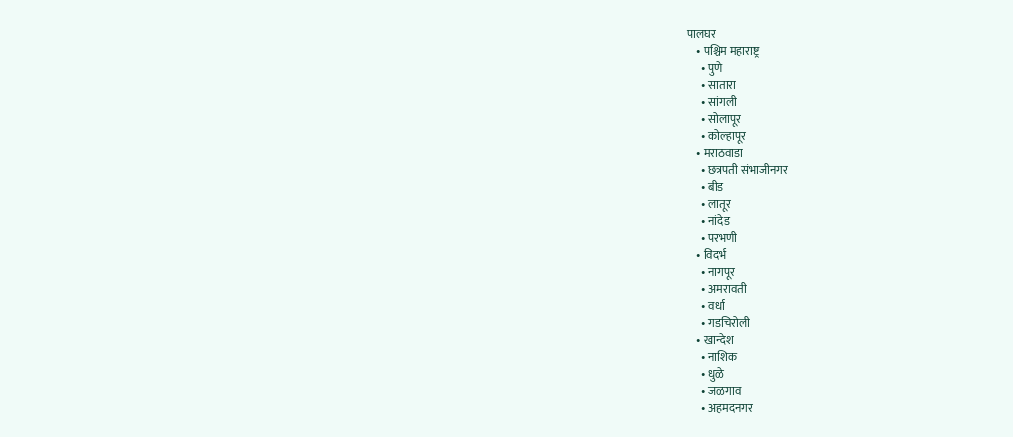पालघर
    • पश्चिम महाराष्ट्र
      • पुणे
      • सातारा
      • सांगली
      • सोलापूर
      • कोल्हापूर
    • मराठवाडा
      • छत्रपती संभाजीनगर
      • बीड
      • लातूर
      • नांदेड
      • परभणी
    • विदर्भ
      • नागपूर
      • अमरावती
      • वर्धा
      • गडचिरोली
    • खान्देश
      • नाशिक
      • धुळे
      • जळगाव
      • अहमदनगर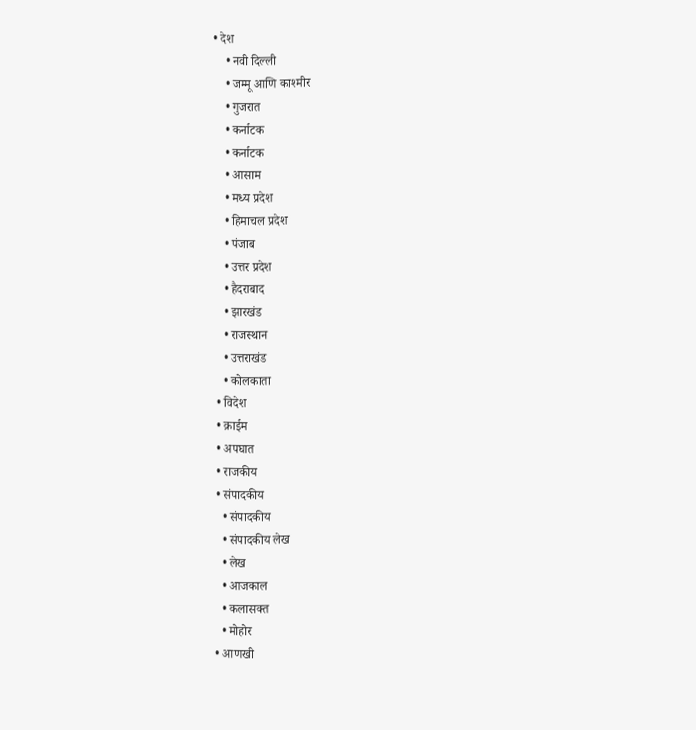• देश
    • नवी दिल्ली
    • जम्मू आणि काश्मीर
    • गुजरात
    • कर्नाटक
    • कर्नाटक
    • आसाम
    • मध्य प्रदेश
    • हिमाचल प्रदेश
    • पंजाब
    • उत्तर प्रदेश
    • हैदराबाद
    • झारखंड
    • राजस्थान
    • उत्तराखंड
    • कोलकाता
  • विदेश
  • क्राईम
  • अपघात
  • राजकीय
  • संपादकीय
    • संपादकीय
    • संपादकीय लेख
    • लेख
    • आजकाल
    • कलासक्त
    • मोहोर
  • आणखी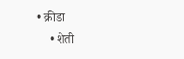• क्रीडा
    • शेती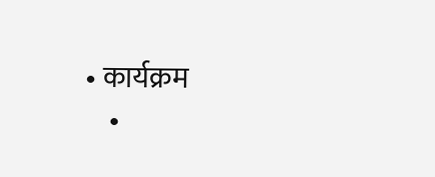• कार्यक्रम
    •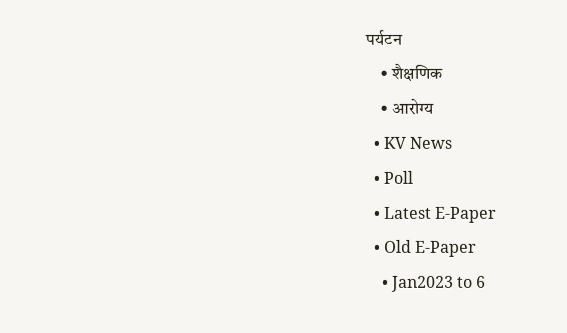पर्यटन
    • शैक्षणिक
    • आरोग्य
  • KV News
  • Poll
  • Latest E-Paper
  • Old E-Paper
    • Jan2023 to 6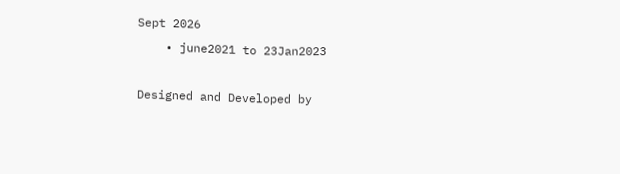Sept 2026
    • june2021 to 23Jan2023

Designed and Developed by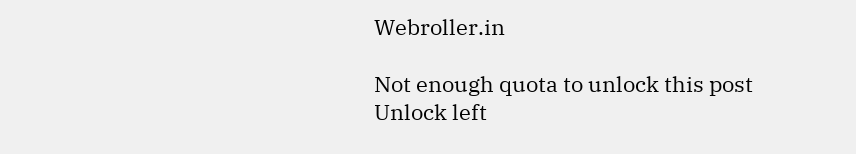Webroller.in

Not enough quota to unlock this post
Unlock left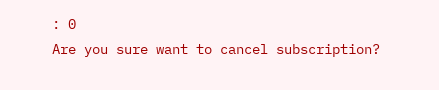: 0
Are you sure want to cancel subscription?